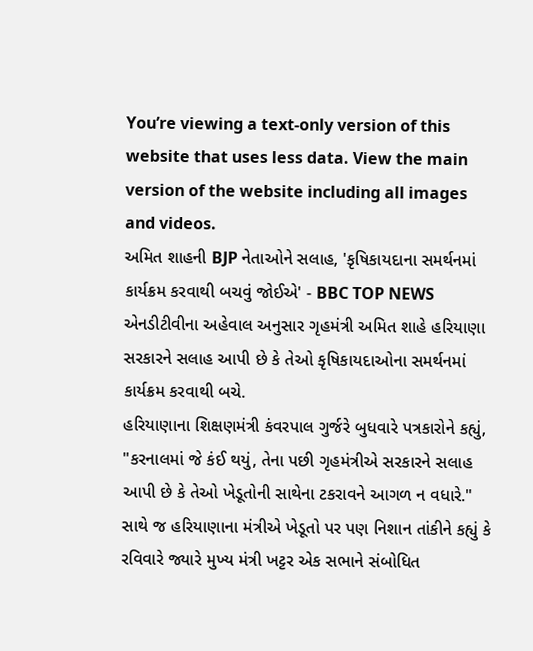You’re viewing a text-only version of this website that uses less data. View the main version of the website including all images and videos.
અમિત શાહની BJP નેતાઓને સલાહ, 'કૃષિકાયદાના સમર્થનમાં કાર્યક્રમ કરવાથી બચવું જોઈએ' - BBC TOP NEWS
એનડીટીવીના અહેવાલ અનુસાર ગૃહમંત્રી અમિત શાહે હરિયાણા સરકારને સલાહ આપી છે કે તેઓ કૃષિકાયદાઓના સમર્થનમાં કાર્યક્રમ કરવાથી બચે.
હરિયાણાના શિક્ષણમંત્રી કંવરપાલ ગુર્જરે બુધવારે પત્રકારોને કહ્યું, "કરનાલમાં જે કંઈ થયું, તેના પછી ગૃહમંત્રીએ સરકારને સલાહ આપી છે કે તેઓ ખેડૂતોની સાથેના ટકરાવને આગળ ન વધારે."
સાથે જ હરિયાણાના મંત્રીએ ખેડૂતો પર પણ નિશાન તાંકીને કહ્યું કે રવિવારે જ્યારે મુખ્ય મંત્રી ખટ્ટર એક સભાને સંબોધિત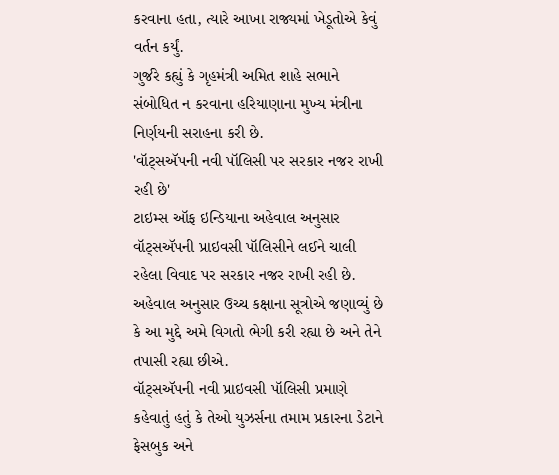કરવાના હતા, ત્યારે આખા રાજ્યમાં ખેડૂતોએ કેવું વર્તન કર્યું.
ગુર્જરે કહ્યું કે ગૃહમંત્રી અમિત શાહે સભાને સંબોધિત ન કરવાના હરિયાણાના મુખ્ય મંત્રીના નિર્ણયની સરાહના કરી છે.
'વૉટ્સઍપની નવી પૉલિસી પર સરકાર નજર રાખી રહી છે'
ટાઇમ્સ ઑફ ઇન્ડિયાના અહેવાલ અનુસાર વૉટ્સઍપની પ્રાઇવસી પૉલિસીને લઈને ચાલી રહેલા વિવાદ પર સરકાર નજર રાખી રહી છે.
અહેવાલ અનુસાર ઉચ્ચ કક્ષાના સૂત્રોએ જણાવ્યું છે કે આ મુદ્દે અમે વિગતો ભેગી કરી રહ્યા છે અને તેને તપાસી રહ્યા છીએ.
વૉટ્સઍપની નવી પ્રાઇવસી પૉલિસી પ્રમાણે કહેવાતું હતું કે તેઓ યુઝર્સના તમામ પ્રકારના ડેટાને ફેસબુક અને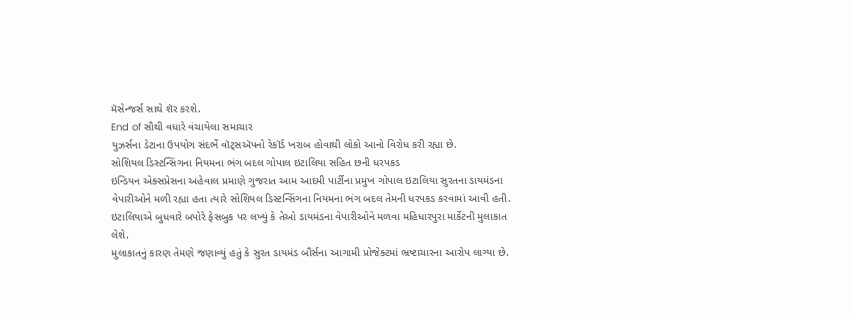મૅસેન્જર્સ સાથે શૅર કરશે.
End of સૌથી વધારે વંચાયેલા સમાચાર
યુઝર્સના ડેટાના ઉપયોગ સંદર્ભે વૉટ્સઍપનો રેકૉર્ડ ખરાબ હોવાથી લોકો આનો વિરોધ કરી રહ્યા છે.
સોશિયલ ડિસ્ટન્સિંગના નિયમના ભંગ બદલ ગોપાલ ઇટાલિયા સહિત છની ધરપકડ
ઇન્ડિયન એક્સપ્રેસના અહેવાલ પ્રમાણે ગુજરાત આમ આદમી પાર્ટીના પ્રમુખ ગોપાલ ઇટાલિયા સુરતના ડાયમંડના વેપારીઓને મળી રહ્યા હતા ત્યારે સોશિયલ ડિસ્ટન્સિંગના નિયમના ભંગ બદલ તેમની ધરપકડ કરવામાં આવી હતી.
ઇટાલિયાએ બુધવારે બપોરે ફેસબુક પર લખ્યું કે તેઓ ડાયમંડના વેપારીઓને મળવા મહિધારપુરા માર્કેટની મુલાકાત લેશે.
મુલાકાતનું કારણ તેમણે જણાવ્યું હતું કે સુરત ડાયમંડ બૌર્સના આગામી પ્રોજેક્ટમાં ભ્રષ્ટાચારના આરોપ લાગ્યા છે.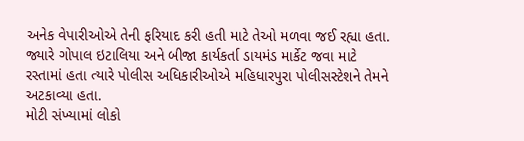અનેક વેપારીઓએ તેની ફરિયાદ કરી હતી માટે તેઓ મળવા જઈ રહ્યા હતા.
જ્યારે ગોપાલ ઇટાલિયા અને બીજા કાર્યકર્તા ડાયમંડ માર્કેટ જવા માટે રસ્તામાં હતા ત્યારે પોલીસ અધિકારીઓએ મહિધારપુરા પોલીસસ્ટેશને તેમને અટકાવ્યા હતા.
મોટી સંખ્યામાં લોકો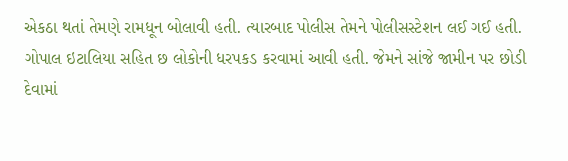એકઠા થતાં તેમણે રામધૂન બોલાવી હતી. ત્યારબાદ પોલીસ તેમને પોલીસસ્ટેશન લઈ ગઈ હતી.
ગોપાલ ઇટાલિયા સહિત છ લોકોની ધરપકડ કરવામાં આવી હતી. જેમને સાંજે જામીન પર છોડી દેવામાં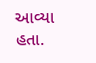આવ્યા હતા.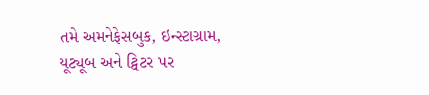તમે અમનેફેસબુક, ઇન્સ્ટાગ્રામ, યૂટ્યૂબ અને ટ્વિટર પર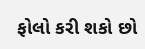ફોલો કરી શકો છો